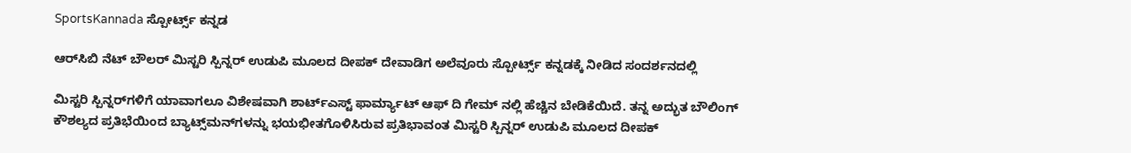SportsKannada ಸ್ಪೋರ್ಟ್ಸ್ ಕನ್ನಡ

ಆರ್‌ಸಿಬಿ ನೆಟ್ ಬೌಲರ್ ಮಿಸ್ಟರಿ ಸ್ಪಿನ್ನರ್ ಉಡುಪಿ ಮೂಲದ ದೀಪಕ್ ದೇವಾಡಿಗ ಅಲೆವೂರು ಸ್ಪೋರ್ಟ್ಸ್ ಕನ್ನಡಕ್ಕೆ ನೀಡಿದ ಸಂದರ್ಶನದಲ್ಲಿ

ಮಿಸ್ಟರಿ ಸ್ಪಿನ್ನರ್‌ಗಳಿಗೆ ಯಾವಾಗಲೂ ವಿಶೇಷವಾಗಿ ಶಾರ್ಟ್ಎಸ್ಟ್ ಫಾರ್ಮ್ಯಾಟ್ ಆಫ್ ದಿ ಗೇಮ್ ನಲ್ಲಿ ಹೆಚ್ಚಿನ ಬೇಡಿಕೆಯಿದೆ. ತನ್ನ ಅದ್ಭುತ ಬೌಲಿಂಗ್ ಕೌಶಲ್ಯದ ಪ್ರತಿಭೆಯಿಂದ ಬ್ಯಾಟ್ಸ್‌ಮನ್‌ಗಳನ್ನು ಭಯಭೀತಗೊಳಿಸಿರುವ ಪ್ರತಿಭಾವಂತ ಮಿಸ್ಟರಿ ಸ್ಪಿನ್ನರ್‌ ಉಡುಪಿ ಮೂಲದ ದೀಪಕ್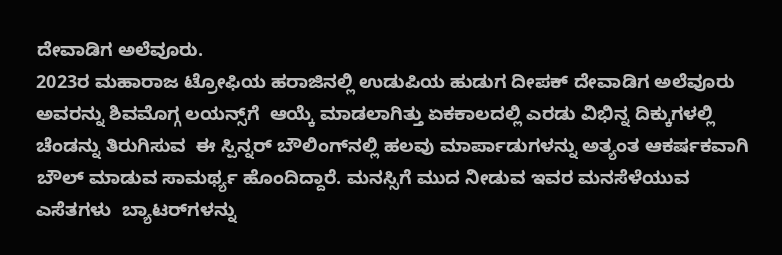ದೇವಾಡಿಗ ಅಲೆವೂರು.
2023ರ ಮಹಾರಾಜ ಟ್ರೋಫಿಯ ಹರಾಜಿನಲ್ಲಿ ಉಡುಪಿಯ ಹುಡುಗ ದೀಪಕ್ ದೇವಾಡಿಗ ಅಲೆವೂರು ಅವರನ್ನು ಶಿವಮೊಗ್ಗ ಲಯನ್ಸ್‌ಗೆ  ಆಯ್ಕೆ ಮಾಡಲಾಗಿತ್ತು ಏಕಕಾಲದಲ್ಲಿ ಎರಡು ವಿಭಿನ್ನ ದಿಕ್ಕುಗಳಲ್ಲಿ ಚೆಂಡನ್ನು ತಿರುಗಿಸುವ  ಈ ಸ್ಪಿನ್ನರ್ ಬೌಲಿಂಗ್‌ನಲ್ಲಿ ಹಲವು ಮಾರ್ಪಾಡುಗಳನ್ನು ಅತ್ಯಂತ ಆಕರ್ಷಕವಾಗಿ ಬೌಲ್ ಮಾಡುವ ಸಾಮರ್ಥ್ಯ ಹೊಂದಿದ್ದಾರೆ. ಮನಸ್ಸಿಗೆ ಮುದ ನೀಡುವ ಇವರ ಮನಸೆಳೆಯುವ ಎಸೆತಗಳು  ಬ್ಯಾಟರ್‌ಗಳನ್ನು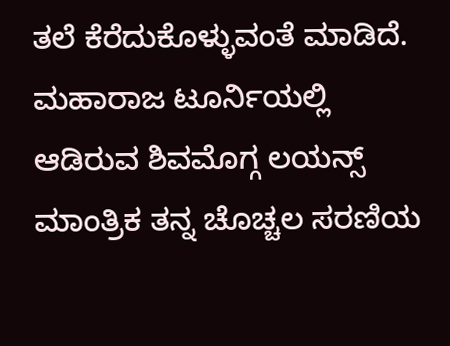ತಲೆ ಕೆರೆದುಕೊಳ್ಳುವಂತೆ ಮಾಡಿದೆ. ಮಹಾರಾಜ ಟೂರ್ನಿಯಲ್ಲಿ ಆಡಿರುವ ಶಿವಮೊಗ್ಗ ಲಯನ್ಸ್‌ ಮಾಂತ್ರಿಕ ತನ್ನ ಚೊಚ್ಚಲ ಸರಣಿಯ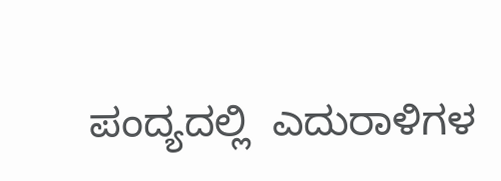ಪಂದ್ಯದಲ್ಲಿ  ಎದುರಾಳಿಗಳ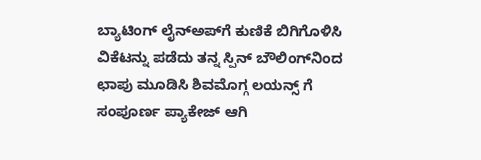ಬ್ಯಾಟಿಂಗ್ ಲೈನ್‌ಅಪ್‌ಗೆ ಕುಣಿಕೆ ಬಿಗಿಗೊಳಿಸಿ ವಿಕೆಟನ್ನು ಪಡೆದು ತನ್ನ ಸ್ಪಿನ್ ಬೌಲಿಂಗ್‌ನಿಂದ ಛಾಪು ಮೂಡಿಸಿ ಶಿವಮೊಗ್ಗ ಲಯನ್ಸ್‌ ಗೆ ಸಂಪೂರ್ಣ ಪ್ಯಾಕೇಜ್ ಆಗಿ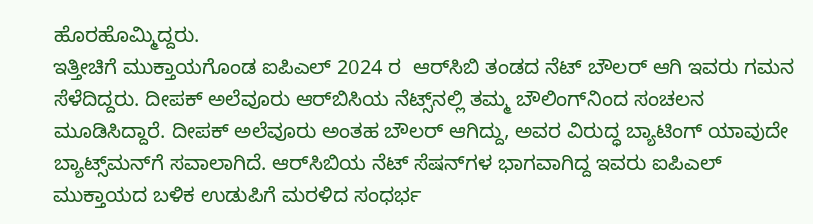ಹೊರಹೊಮ್ಮಿದ್ದರು.
ಇತ್ತೀಚಿಗೆ ಮುಕ್ತಾಯಗೊಂಡ ಐಪಿಎಲ್ 2024 ರ  ಆರ್‌ಸಿಬಿ ತಂಡದ ನೆಟ್ ಬೌಲರ್ ಆಗಿ ಇವರು ಗಮನ ಸೆಳೆದಿದ್ದರು. ದೀಪಕ್ ಅಲೆವೂರು ಆರ್‌ಬಿಸಿಯ ನೆಟ್ಸ್‌ನಲ್ಲಿ ತಮ್ಮ ಬೌಲಿಂಗ್‌ನಿಂದ ಸಂಚಲನ ಮೂಡಿಸಿದ್ದಾರೆ. ದೀಪಕ್ ಅಲೆವೂರು ಅಂತಹ ಬೌಲರ್ ಆಗಿದ್ದು, ಅವರ ವಿರುದ್ಧ ಬ್ಯಾಟಿಂಗ್ ಯಾವುದೇ ಬ್ಯಾಟ್ಸ್‌ಮನ್‌ಗೆ ಸವಾಲಾಗಿದೆ. ಆರ್‌ಸಿಬಿಯ ನೆಟ್ ಸೆಷನ್‌ಗಳ ಭಾಗವಾಗಿದ್ದ ಇವರು ಐಪಿಎಲ್ ಮುಕ್ತಾಯದ ಬಳಿಕ ಉಡುಪಿಗೆ ಮರಳಿದ ಸಂಧರ್ಭ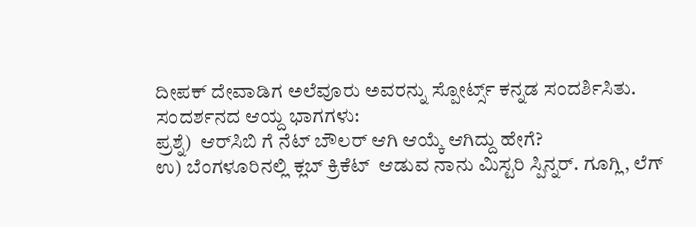ದೀಪಕ್ ದೇವಾಡಿಗ ಅಲೆವೂರು ಅವರನ್ನು ಸ್ಪೋರ್ಟ್ಸ್ ಕನ್ನಡ ಸಂದರ್ಶಿಸಿತು.
ಸಂದರ್ಶನದ ಆಯ್ದ ಭಾಗಗಳು:
ಪ್ರಶ್ನೆ)  ಆರ್‌ಸಿಬಿ ಗೆ ನೆಟ್ ಬೌಲರ್ ಆಗಿ ಆಯ್ಕೆ ಆಗಿದ್ದು ಹೇಗೆ?
ಉ) ಬೆಂಗಳೂರಿನಲ್ಲಿ ಕ್ಲಬ್ ಕ್ರಿಕೆಟ್  ಆಡುವ ನಾನು ಮಿಸ್ಟರಿ ಸ್ಪಿನ್ನರ್. ಗೂಗ್ಲಿ, ಲೆಗ್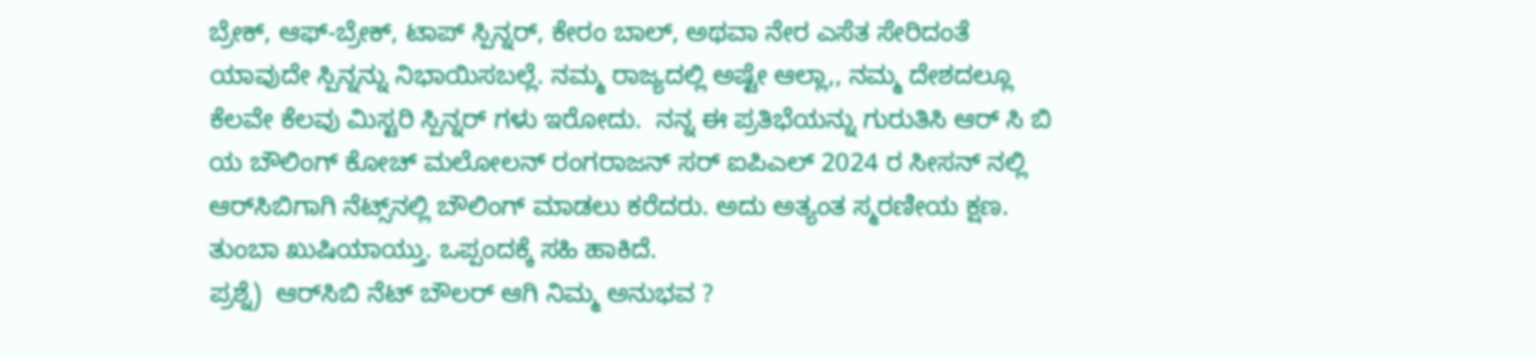ಬ್ರೇಕ್, ಆಫ್-ಬ್ರೇಕ್, ಟಾಪ್ ಸ್ಪಿನ್ನರ್, ಕೇರಂ ಬಾಲ್, ಅಥವಾ ನೇರ ಎಸೆತ ಸೇರಿದಂತೆ ಯಾವುದೇ ಸ್ಪಿನ್ನನ್ನು ನಿಭಾಯಿಸಬಲ್ಲೆ. ನಮ್ಮ ರಾಜ್ಯದಲ್ಲಿ ಅಷ್ಟೇ ಆಲ್ಲಾ,, ನಮ್ಮ ದೇಶದಲ್ಲೂ ಕೆಲವೇ ಕೆಲವು ಮಿಸ್ಟರಿ ಸ್ಪಿನ್ನರ್ ಗಳು ಇರೋದು.  ನನ್ನ ಈ ಪ್ರತಿಭೆಯನ್ನು ಗುರುತಿಸಿ ಆರ್ ಸಿ ಬಿ ಯ ಬೌಲಿಂಗ್ ಕೋಚ್ ಮಲೋಲನ್ ರಂಗರಾಜನ್ ಸರ್ ಐಪಿಎಲ್ 2024 ರ ಸೀಸನ್ ನಲ್ಲಿ  ಆರ್‌ಸಿಬಿಗಾಗಿ ನೆಟ್ಸ್‌ನಲ್ಲಿ ಬೌಲಿಂಗ್ ಮಾಡಲು ಕರೆದರು. ಅದು ಅತ್ಯಂತ ಸ್ಮರಣೀಯ ಕ್ಷಣ.  ತುಂಬಾ ಖುಷಿಯಾಯ್ತು. ಒಪ್ಪಂದಕ್ಕೆ ಸಹಿ ಹಾಕಿದೆ.
ಪ್ರಶ್ನೆ)  ಆರ್‌ಸಿಬಿ ನೆಟ್ ಬೌಲರ್ ಆಗಿ ನಿಮ್ಮ ಅನುಭವ ?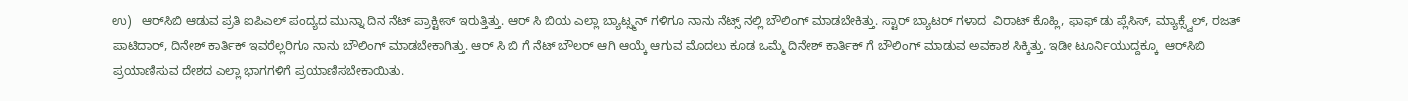ಉ)   ಆರ್‌ಸಿಬಿ ಆಡುವ ಪ್ರತಿ ಐಪಿಎಲ್ ಪಂದ್ಯದ ಮುನ್ನಾ ದಿನ ನೆಟ್ ಪ್ರಾಕ್ಟೀಸ್ ಇರುತ್ತಿತ್ತು. ಆರ್ ಸಿ ಬಿಯ ಎಲ್ಲಾ ಬ್ಯಾಟ್ಸ್ಮನ್ ಗಳಿಗೂ ನಾನು ನೆಟ್ಸ್ ನಲ್ಲಿ ಬೌಲಿಂಗ್ ಮಾಡಬೇಕಿತ್ತು. ಸ್ಟಾರ್ ಬ್ಯಾಟರ್ ಗಳಾದ  ವಿರಾಟ್ ಕೊಹ್ಲಿ, ಫಾಫ್ ಡು ಪ್ಲೆಸಿಸ್, ಮ್ಯಾಕ್ಸ್ವೆಲ್, ರಜತ್ ಪಾಟಿದಾರ್, ದಿನೇಶ್ ಕಾರ್ತಿಕ್ ಇವರೆಲ್ಲರಿಗೂ ನಾನು ಬೌಲಿಂಗ್ ಮಾಡಬೇಕಾಗಿತ್ತು. ಆರ್ ಸಿ ಬಿ ಗೆ ನೆಟ್ ಬೌಲರ್ ಆಗಿ ಆಯ್ಕೆ ಆಗುವ ಮೊದಲು ಕೂಡ ಒಮ್ಮೆ ದಿನೇಶ್ ಕಾರ್ತಿಕ್ ಗೆ ಬೌಲಿಂಗ್ ಮಾಡುವ ಅವಕಾಶ ಸಿಕ್ಕಿತ್ತು. ಇಡೀ ಟೂರ್ನಿಯುದ್ದಕ್ಕೂ  ಆರ್‌ಸಿಬಿ  ಪ್ರಯಾಣಿಸುವ ದೇಶದ ಎಲ್ಲಾ ಭಾಗಗಳಿಗೆ ಪ್ರಯಾಣಿಸಬೇಕಾಯಿತು.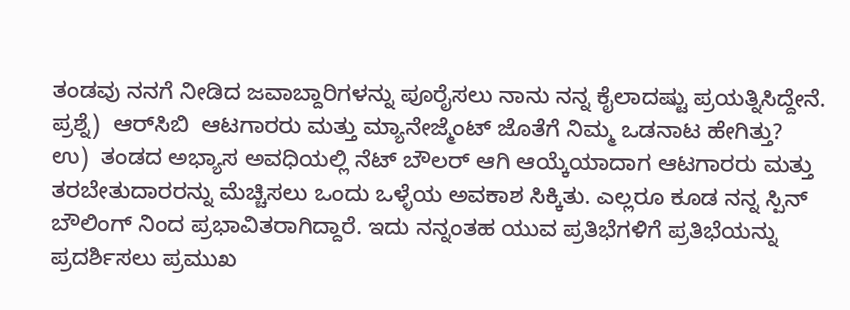ತಂಡವು ನನಗೆ ನೀಡಿದ ಜವಾಬ್ದಾರಿಗಳನ್ನು ಪೂರೈಸಲು ನಾನು ನನ್ನ ಕೈಲಾದಷ್ಟು ಪ್ರಯತ್ನಿಸಿದ್ದೇನೆ.
ಪ್ರಶ್ನೆ)  ಆರ್‌ಸಿಬಿ  ಆಟಗಾರರು ಮತ್ತು ಮ್ಯಾನೇಜ್ಮೆಂಟ್ ಜೊತೆಗೆ ನಿಮ್ಮ ಒಡನಾಟ ಹೇಗಿತ್ತು?
ಉ)  ತಂಡದ ಅಭ್ಯಾಸ ಅವಧಿಯಲ್ಲಿ ನೆಟ್ ಬೌಲರ್‌ ಆಗಿ ಆಯ್ಕೆಯಾದಾಗ ಆಟಗಾರರು ಮತ್ತು ತರಬೇತುದಾರರನ್ನು ಮೆಚ್ಚಿಸಲು ಒಂದು ಒಳ್ಳೆಯ ಅವಕಾಶ ಸಿಕ್ಕಿತು. ಎಲ್ಲರೂ ಕೂಡ ನನ್ನ ಸ್ಪಿನ್ ಬೌಲಿಂಗ್ ನಿಂದ ಪ್ರಭಾವಿತರಾಗಿದ್ದಾರೆ. ಇದು ನನ್ನಂತಹ ಯುವ ಪ್ರತಿಭೆಗಳಿಗೆ ಪ್ರತಿಭೆಯನ್ನು ಪ್ರದರ್ಶಿಸಲು ಪ್ರಮುಖ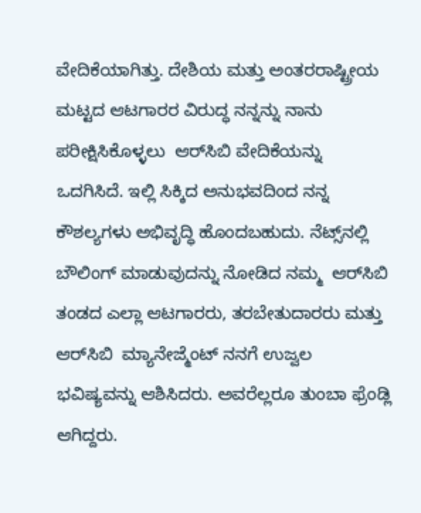ವೇದಿಕೆಯಾಗಿತ್ತು. ದೇಶಿಯ ಮತ್ತು ಅಂತರರಾಷ್ಟ್ರೀಯ ಮಟ್ಟದ ಆಟಗಾರರ ವಿರುದ್ಧ ನನ್ನನ್ನು ನಾನು ಪರೀಕ್ಷಿಸಿಕೊಳ್ಳಲು  ಆರ್‌ಸಿಬಿ ವೇದಿಕೆಯನ್ನು ಒದಗಿಸಿದೆ. ಇಲ್ಲಿ ಸಿಕ್ಕಿದ ಅನುಭವದಿಂದ ನನ್ನ ಕೌಶಲ್ಯಗಳು ಅಭಿವೃದ್ಧಿ ಹೊಂದಬಹುದು. ನೆಟ್ಸ್‌ನಲ್ಲಿ ಬೌಲಿಂಗ್ ಮಾಡುವುದನ್ನು ನೋಡಿದ ನಮ್ಮ  ಆರ್‌ಸಿಬಿ  ತಂಡದ ಎಲ್ಲಾ ಆಟಗಾರರು, ತರಬೇತುದಾರರು ಮತ್ತು  ಆರ್‌ಸಿಬಿ  ಮ್ಯಾನೇಜ್ಮೆಂಟ್ ನನಗೆ ಉಜ್ವಲ ಭವಿಷ್ಯವನ್ನು ಆಶಿಸಿದರು. ಅವರೆಲ್ಲರೂ ತುಂಬಾ ಫ್ರೆಂಡ್ಲಿ ಆಗಿದ್ದರು.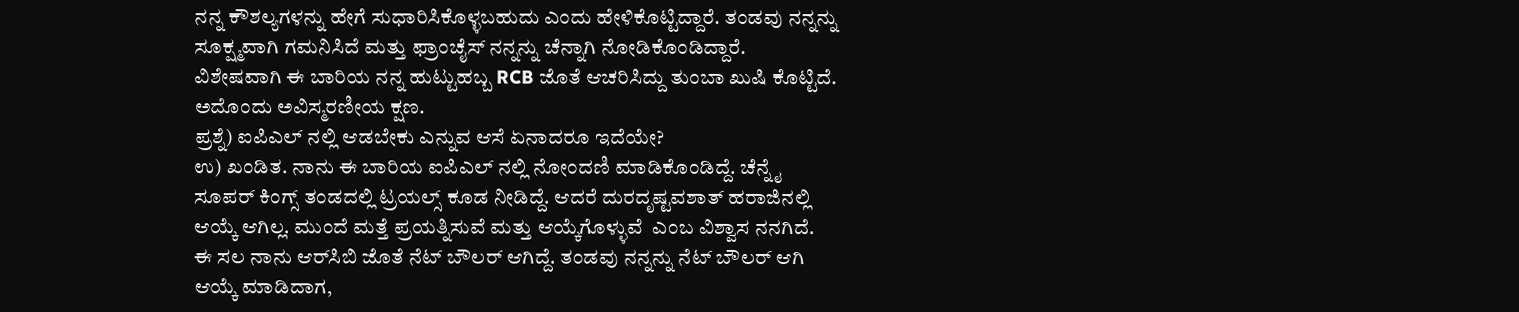ನನ್ನ ಕೌಶಲ್ಯಗಳನ್ನು ಹೇಗೆ ಸುಧಾರಿಸಿಕೊಳ್ಳಬಹುದು ಎಂದು ಹೇಳಿಕೊಟ್ಟಿದ್ದಾರೆ. ತಂಡವು ನನ್ನನ್ನು ಸೂಕ್ಷ್ಮವಾಗಿ ಗಮನಿಸಿದೆ ಮತ್ತು ಫ್ರಾಂಚೈಸ್ ನನ್ನನ್ನು ಚೆನ್ನಾಗಿ ನೋಡಿಕೊಂಡಿದ್ದಾರೆ. ವಿಶೇಷವಾಗಿ ಈ ಬಾರಿಯ ನನ್ನ ಹುಟ್ಟುಹಬ್ಬ RCB ಜೊತೆ ಆಚರಿಸಿದ್ದು ತುಂಬಾ ಖುಷಿ ಕೊಟ್ಟಿದೆ. ಅದೊಂದು ಅವಿಸ್ಮರಣೀಯ ಕ್ಷಣ.
ಪ್ರಶ್ನೆ) ಐಪಿಎಲ್ ನಲ್ಲಿ ಆಡಬೇಕು ಎನ್ನುವ ಆಸೆ ಏನಾದರೂ ಇದೆಯೇ?
ಉ) ಖಂಡಿತ. ನಾನು ಈ ಬಾರಿಯ ಐಪಿಎಲ್ ನಲ್ಲಿ ನೋಂದಣಿ ಮಾಡಿಕೊಂಡಿದ್ದೆ. ಚೆನ್ನೈ ಸೂಪರ್ ಕಿಂಗ್ಸ್ ತಂಡದಲ್ಲಿ ಟ್ರಯಲ್ಸ್ ಕೂಡ ನೀಡಿದ್ದೆ. ಆದರೆ ದುರದೃಷ್ಟವಶಾತ್ ಹರಾಜಿನಲ್ಲಿ ಆಯ್ಕೆ ಆಗಿಲ್ಲ. ಮುಂದೆ ಮತ್ತೆ ಪ್ರಯತ್ನಿಸುವೆ ಮತ್ತು ಆಯ್ಕೆಗೊಳ್ಳುವೆ  ಎಂಬ ವಿಶ್ವಾಸ ನನಗಿದೆ.
ಈ ಸಲ ನಾನು ಆರ್‌ಸಿಬಿ ಜೊತೆ ನೆಟ್ ಬೌಲರ್ ಆಗಿದ್ದೆ. ತಂಡವು ನನ್ನನ್ನು ನೆಟ್ ಬೌಲರ್ ಆಗಿ ಆಯ್ಕೆ ಮಾಡಿದಾಗ,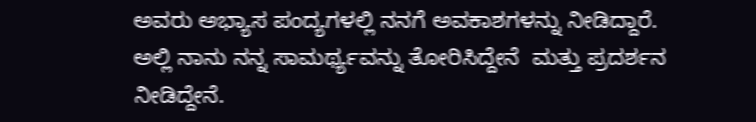ಅವರು ಅಭ್ಯಾಸ ಪಂದ್ಯಗಳಲ್ಲಿ ನನಗೆ ಅವಕಾಶಗಳನ್ನು ನೀಡಿದ್ದಾರೆ. ಅಲ್ಲಿ ನಾನು ನನ್ನ ಸಾಮರ್ಥ್ಯವನ್ನು ತೋರಿಸಿದ್ದೇನೆ  ಮತ್ತು ಪ್ರದರ್ಶನ ನೀಡಿದ್ದೇನೆ.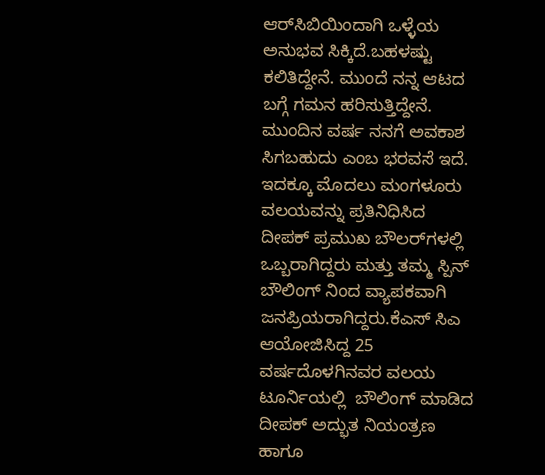ಆರ್‌ಸಿಬಿಯಿಂದಾಗಿ ಒಳ್ಳೆಯ ಅನುಭವ ಸಿಕ್ಕಿದೆ.ಬಹಳಷ್ಟು ಕಲಿತಿದ್ದೇನೆ. ಮುಂದೆ ನನ್ನ ಆಟದ ಬಗ್ಗೆ ಗಮನ ಹರಿಸುತ್ತಿದ್ದೇನೆ. ಮುಂದಿನ ವರ್ಷ ನನಗೆ ಅವಕಾಶ ಸಿಗಬಹುದು ಎಂಬ ಭರವಸೆ ಇದೆ.
ಇದಕ್ಕೂ ಮೊದಲು ಮಂಗಳೂರು ವಲಯವನ್ನು ಪ್ರತಿನಿಧಿಸಿದ ದೀಪಕ್ ಪ್ರಮುಖ ಬೌಲರ್‌ಗಳಲ್ಲಿ ಒಬ್ಬರಾಗಿದ್ದರು ಮತ್ತು ತಮ್ಮ ಸ್ಪಿನ್ ಬೌಲಿಂಗ್ ನಿಂದ ವ್ಯಾಪಕವಾಗಿ ಜನಪ್ರಿಯರಾಗಿದ್ದರು.ಕೆಎಸ್ ಸಿಎ ಆಯೋಜಿಸಿದ್ದ 25 ವರ್ಷದೊಳಗಿನವರ ವಲಯ ಟೂರ್ನಿಯಲ್ಲಿ  ಬೌಲಿಂಗ್ ಮಾಡಿದ  ದೀಪಕ್ ಅದ್ಭುತ ನಿಯಂತ್ರಣ ಹಾಗೂ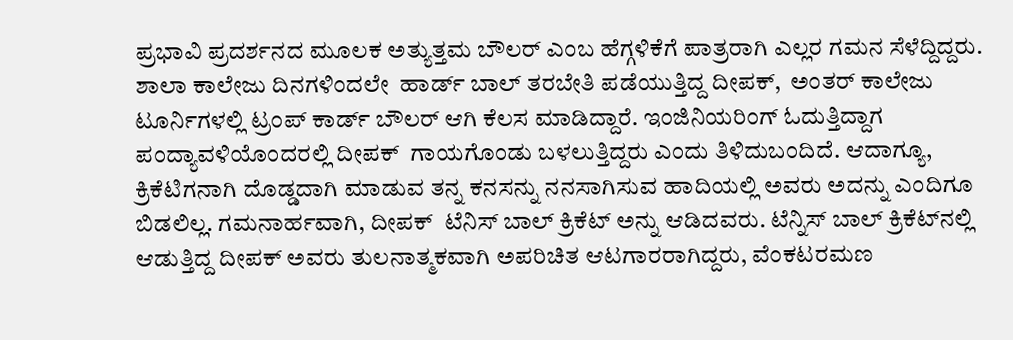ಪ್ರಭಾವಿ ಪ್ರದರ್ಶನದ ಮೂಲಕ ಅತ್ಯುತ್ತಮ ಬೌಲರ್ ಎಂಬ ಹೆಗ್ಗಳಿಕೆಗೆ ಪಾತ್ರರಾಗಿ ಎಲ್ಲರ ಗಮನ ಸೆಳೆದ್ದಿದ್ದರು. ಶಾಲಾ ಕಾಲೇಜು ದಿನಗಳಿಂದಲೇ  ಹಾರ್ಡ್ ಬಾಲ್ ತರಬೇತಿ ಪಡೆಯುತ್ತಿದ್ದ ದೀಪಕ್,  ಅಂತರ್‌ ಕಾಲೇಜು ಟೂರ್ನಿಗಳಲ್ಲಿ ಟ್ರಂಪ್ ಕಾರ್ಡ್ ಬೌಲರ್ ಆಗಿ ಕೆಲಸ ಮಾಡಿದ್ದಾರೆ. ಇಂಜಿನಿಯರಿಂಗ್ ಓದುತ್ತಿದ್ದಾಗ ಪಂದ್ಯಾವಳಿಯೊಂದರಲ್ಲಿ ದೀಪಕ್  ಗಾಯಗೊಂಡು ಬಳಲುತ್ತಿದ್ದರು ಎಂದು ತಿಳಿದುಬಂದಿದೆ. ಆದಾಗ್ಯೂ, ಕ್ರಿಕೆಟಿಗನಾಗಿ ದೊಡ್ಡದಾಗಿ ಮಾಡುವ ತನ್ನ ಕನಸನ್ನು ನನಸಾಗಿಸುವ ಹಾದಿಯಲ್ಲಿ ಅವರು ಅದನ್ನು ಎಂದಿಗೂ ಬಿಡಲಿಲ್ಲ. ಗಮನಾರ್ಹವಾಗಿ, ದೀಪಕ್  ಟೆನಿಸ್ ಬಾಲ್ ಕ್ರಿಕೆಟ್ ಅನ್ನು ಆಡಿದವರು. ಟೆನ್ನಿಸ್‌ ಬಾಲ್‌ ಕ್ರಿಕೆಟ್‌ನಲ್ಲಿ ಆಡುತ್ತಿದ್ದ ದೀಪಕ್ ಅವರು ತುಲನಾತ್ಮಕವಾಗಿ ಅಪರಿಚಿತ ಆಟಗಾರರಾಗಿದ್ದರು, ವೆಂಕಟರಮಣ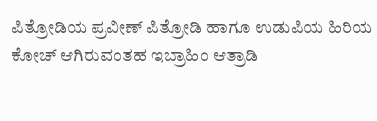ಪಿತ್ರೋಡಿಯ ಪ್ರವೀಣ್‌ ಪಿತ್ರೋಡಿ ಹಾಗೂ ಉಡುಪಿಯ ಹಿರಿಯ ಕೋಚ್‌ ಆಗಿರುವಂತಹ ಇಬ್ರಾಹಿಂ ಆತ್ರಾಡಿ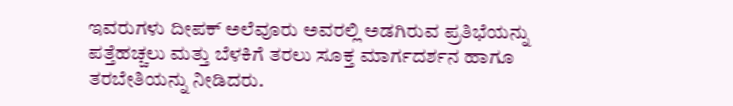ಇವರುಗಳು ದೀಪಕ್ ಅಲೆವೂರು ಅವರಲ್ಲಿ ಅಡಗಿರುವ ಪ್ರತಿಭೆಯನ್ನು ಪತ್ತೆಹಚ್ಚಲು ಮತ್ತು ಬೆಳಕಿಗೆ ತರಲು ಸೂಕ್ತ ಮಾರ್ಗದರ್ಶನ ಹಾಗೂ ತರಬೇತಿಯನ್ನು ನೀಡಿದರು.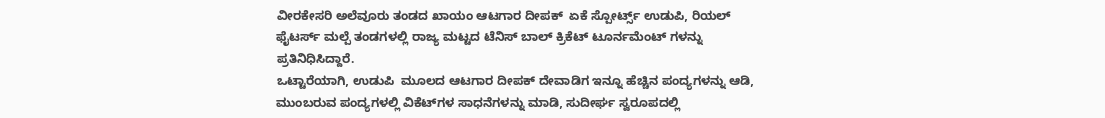ವೀರಕೇಸರಿ ಅಲೆವೂರು ತಂಡದ ಖಾಯಂ ಆಟಗಾರ ದೀಪಕ್  ಏಕೆ ಸ್ಪೋರ್ಟ್ಸ್ ಉಡುಪಿ, ರಿಯಲ್ ಫೈಟರ್ಸ್ ಮಲ್ಪೆ ತಂಡಗಳಲ್ಲಿ ರಾಜ್ಯ ಮಟ್ಟದ ಟೆನಿಸ್ ಬಾಲ್ ಕ್ರಿಕೆಟ್ ಟೂರ್ನಮೆಂಟ್ ಗಳನ್ನು ಪ್ರತಿನಿಧಿಸಿದ್ದಾರೆ.
ಒಟ್ಟಾರೆಯಾಗಿ, ಉಡುಪಿ  ಮೂಲದ ಆಟಗಾರ ದೀಪಕ್ ದೇವಾಡಿಗ ಇನ್ನೂ ಹೆಚ್ಚಿನ ಪಂದ್ಯಗಳನ್ನು ಆಡಿ, ಮುಂಬರುವ ಪಂದ್ಯಗಳಲ್ಲಿ ವಿಕೆಟ್‌ಗಳ ಸಾಧನೆಗಳನ್ನು ಮಾಡಿ, ಸುದೀರ್ಘ ಸ್ವರೂಪದಲ್ಲಿ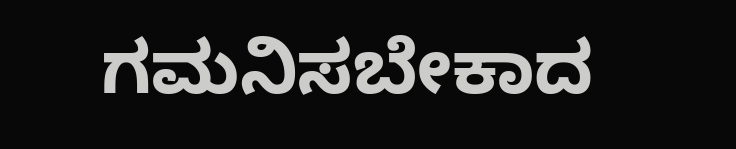ಗಮನಿಸಬೇಕಾದ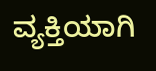ವ್ಯಕ್ತಿಯಾಗಿ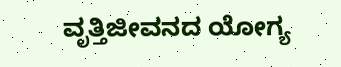ವೃತ್ತಿಜೀವನದ ಯೋಗ್ಯ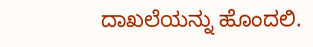ದಾಖಲೆಯನ್ನು ಹೊಂದಲಿ.